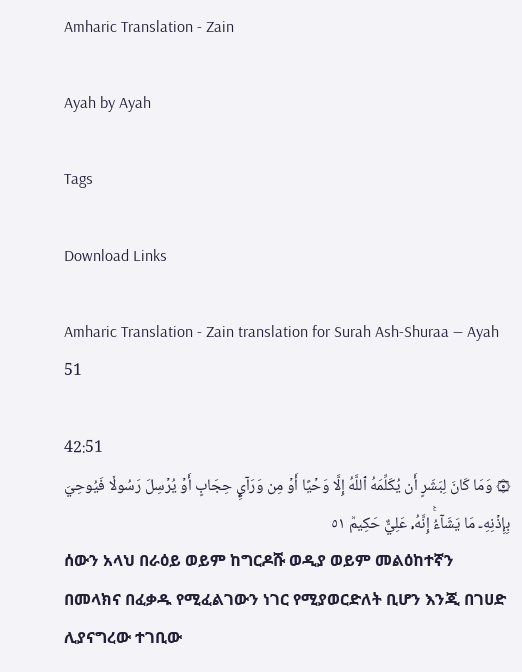Amharic Translation - Zain

Ayah by Ayah

Tags

Download Links

Amharic Translation - Zain translation for Surah Ash-Shuraa — Ayah 51

42:51
۞ وَمَا كَانَ لِبَشَرٍ أَن يُكَلِّمَهُ ٱللَّهُ إِلَّا وَحۡيًا أَوۡ مِن وَرَآيِٕ حِجَابٍ أَوۡ يُرۡسِلَ رَسُولٗا فَيُوحِيَ بِإِذۡنِهِۦ مَا يَشَآءُۚ إِنَّهُۥ عَلِيٌّ حَكِيمٞ ٥١
ሰውን አላህ በራዕይ ወይም ከግርዶሹ ወዲያ ወይም መልዕከተኛን በመላክና በፈቃዱ የሚፈልገውን ነገር የሚያወርድለት ቢሆን እንጂ በገሀድ ሊያናግረው ተገቢው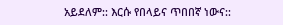አይደለም:: እርሱ የበላይና ጥበበኛ ነውና::